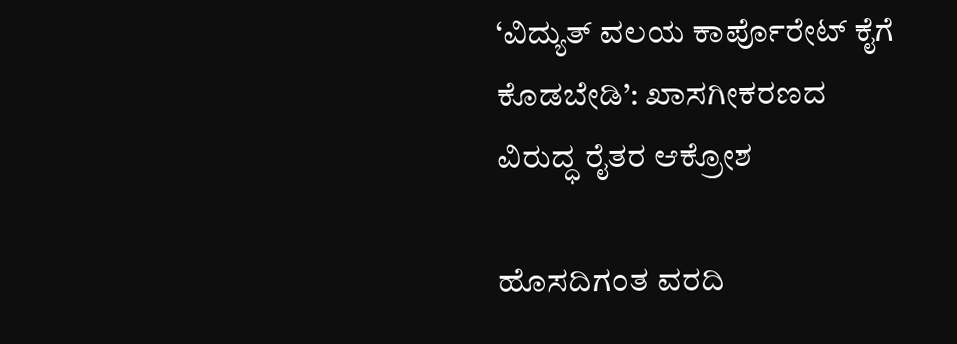‘ವಿದ್ಯುತ್ ವಲಯ ಕಾರ್ಪೊರೇಟ್ ಕೈಗೆ ಕೊಡಬೇಡಿ’: ಖಾಸಗೀಕರಣದ ವಿರುದ್ಧ ರೈತರ ಆಕ್ರೋಶ

ಹೊಸದಿಗಂತ ವರದಿ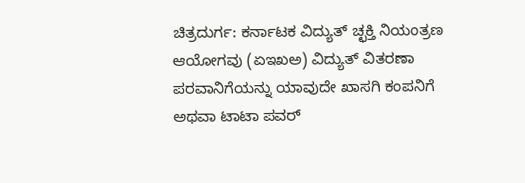ಚಿತ್ರದುರ್ಗ: ಕರ್ನಾಟಕ ವಿದ್ಯುತ್ ಚ್ಛಕ್ತಿ ನಿಯಂತ್ರಣ ಆಯೋಗವು (ಏಇಖಅ) ವಿದ್ಯುತ್ ವಿತರಣಾ ಪರವಾನಿಗೆಯನ್ನು ಯಾವುದೇ ಖಾಸಗಿ ಕಂಪನಿಗೆ ಅಥವಾ ಟಾಟಾ ಪವರ್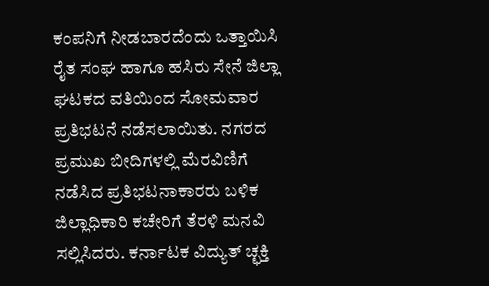ಕಂಪನಿಗೆ ನೀಡಬಾರದೆಂದು ಒತ್ತಾಯಿಸಿ ರೈತ ಸಂಘ ಹಾಗೂ ಹಸಿರು ಸೇನೆ ಜಿಲ್ಲಾ ಘಟಕದ ವತಿಯಿಂದ ಸೋಮವಾರ ಪ್ರತಿಭಟನೆ ನಡೆಸಲಾಯಿತು. ನಗರದ ಪ್ರಮುಖ ಬೀದಿಗಳಲ್ಲಿ ಮೆರವಿಣಿಗೆ ನಡೆಸಿದ ಪ್ರತಿಭಟನಾಕಾರರು ಬಳಿಕ ಜಿಲ್ಲಾಧಿಕಾರಿ ಕಚೇರಿಗೆ ತೆರಳಿ ಮನವಿ ಸಲ್ಲಿಸಿದರು. ಕರ್ನಾಟಕ ವಿದ್ಯುತ್ ಚ್ಛಕ್ತಿ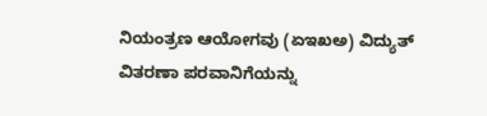ನಿಯಂತ್ರಣ ಆಯೋಗವು (ಏಇಖಅ) ವಿದ್ಯುತ್ ವಿತರಣಾ ಪರವಾನಿಗೆಯನ್ನು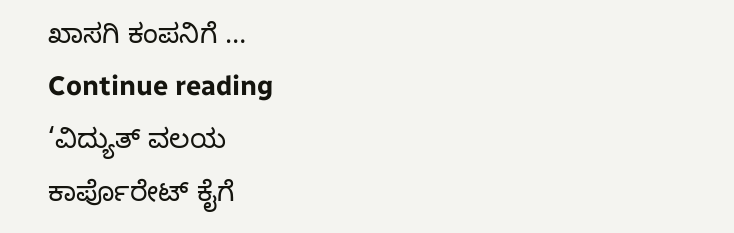ಖಾಸಗಿ ಕಂಪನಿಗೆ … Continue reading ‘ವಿದ್ಯುತ್ ವಲಯ ಕಾರ್ಪೊರೇಟ್ ಕೈಗೆ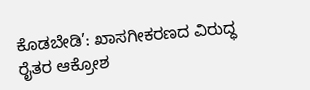ಕೊಡಬೇಡಿ’: ಖಾಸಗೀಕರಣದ ವಿರುದ್ಧ ರೈತರ ಆಕ್ರೋಶ